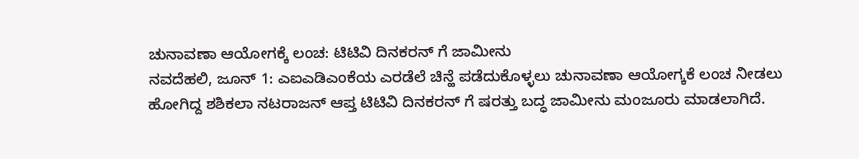ಚುನಾವಣಾ ಆಯೋಗಕ್ಕೆ ಲಂಚ: ಟಿಟಿವಿ ದಿನಕರನ್ ಗೆ ಜಾಮೀನು
ನವದೆಹಲಿ, ಜೂನ್ 1: ಎಐಎಡಿಎಂಕೆಯ ಎರಡೆಲೆ ಚಿನ್ಹೆ ಪಡೆದುಕೊಳ್ಳಲು ಚುನಾವಣಾ ಆಯೋಗ್ಕಕೆ ಲಂಚ ನೀಡಲು ಹೋಗಿದ್ದ ಶಶಿಕಲಾ ನಟರಾಜನ್ ಆಪ್ತ ಟಿಟಿವಿ ದಿನಕರನ್ ಗೆ ಷರತ್ತು ಬದ್ಧ ಜಾಮೀನು ಮಂಜೂರು ಮಾಡಲಾಗಿದೆ.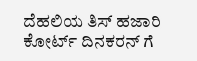ದೆಹಲಿಯ ತಿಸ್ ಹಜಾರಿ ಕೋರ್ಟ್ ದಿನಕರನ್ ಗೆ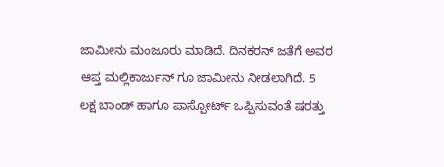ಜಾಮೀನು ಮಂಜೂರು ಮಾಡಿದೆ. ದಿನಕರನ್ ಜತೆಗೆ ಅವರ ಆಪ್ತ ಮಲ್ಲಿಕಾರ್ಜುನ್ ಗೂ ಜಾಮೀನು ನೀಡಲಾಗಿದೆ. 5 ಲಕ್ಷ ಬಾಂಡ್ ಹಾಗೂ ಪಾಸ್ಪೋರ್ಟ್ ಒಪ್ಪಿಸುವಂತೆ ಷರತ್ತು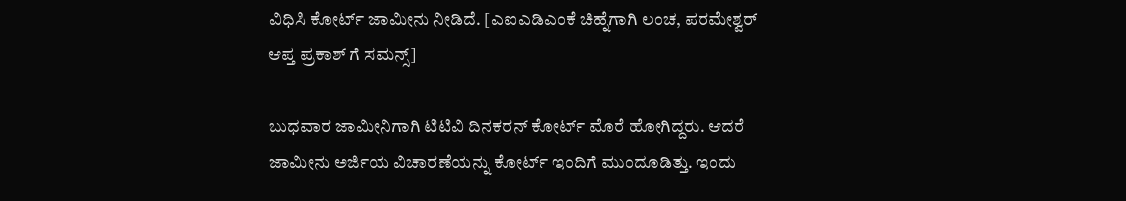ವಿಧಿಸಿ ಕೋರ್ಟ್ ಜಾಮೀನು ನೀಡಿದೆ. [ಎಐಎಡಿಎಂಕೆ ಚಿಹ್ನೆಗಾಗಿ ಲಂಚ, ಪರಮೇಶ್ವರ್ ಆಪ್ತ ಪ್ರಕಾಶ್ ಗೆ ಸಮನ್ಸ್]

ಬುಧವಾರ ಜಾಮೀನಿಗಾಗಿ ಟಿಟಿವಿ ದಿನಕರನ್ ಕೋರ್ಟ್ ಮೊರೆ ಹೋಗಿದ್ದರು. ಆದರೆ ಜಾಮೀನು ಅರ್ಜಿಯ ವಿಚಾರಣೆಯನ್ನು ಕೋರ್ಟ್ ಇಂದಿಗೆ ಮುಂದೂಡಿತ್ತು. ಇಂದು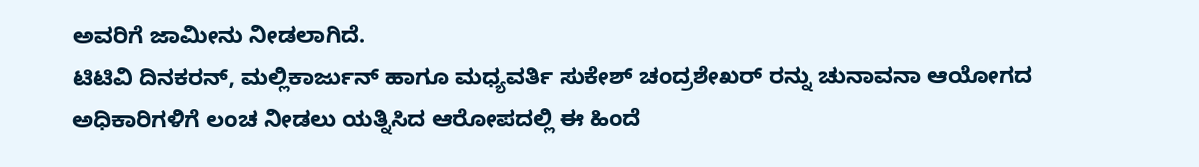ಅವರಿಗೆ ಜಾಮೀನು ನೀಡಲಾಗಿದೆ.
ಟಿಟಿವಿ ದಿನಕರನ್, ಮಲ್ಲಿಕಾರ್ಜುನ್ ಹಾಗೂ ಮಧ್ಯವರ್ತಿ ಸುಕೇಶ್ ಚಂದ್ರಶೇಖರ್ ರನ್ನು ಚುನಾವನಾ ಆಯೋಗದ ಅಧಿಕಾರಿಗಳಿಗೆ ಲಂಚ ನೀಡಲು ಯತ್ನಿಸಿದ ಆರೋಪದಲ್ಲಿ ಈ ಹಿಂದೆ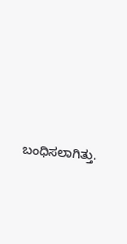ಬಂಧಿಸಲಾಗಿತ್ತು.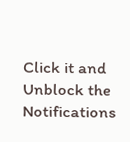Click it and Unblock the Notifications